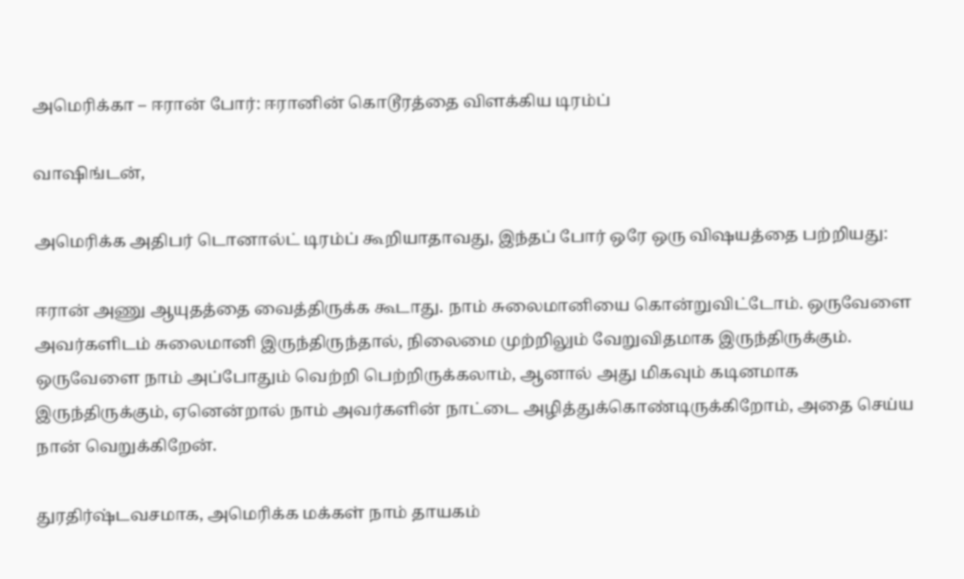அமெரிக்கா – ஈரான் போர்: ஈரானின் கொடூரத்தை விளக்கிய டிரம்ப்

வாஷிங்டன்,

அமெரிக்க அதிபர் டொனால்ட் டிரம்ப் கூறியாதாவது, இந்தப் போர் ஒரே ஒரு விஷயத்தை பற்றியது:

ஈரான் அணு ஆயுதத்தை வைத்திருக்க கூடாது. நாம் சுலைமானியை கொன்றுவிட்டோம். ஒருவேளை அவர்களிடம் சுலைமானி இருந்திருந்தால், நிலைமை முற்றிலும் வேறுவிதமாக இருந்திருக்கும். ஒருவேளை நாம் அப்போதும் வெற்றி பெற்றிருக்கலாம், ஆனால் அது மிகவும் கடினமாக இருந்திருக்கும், ஏனென்றால் நாம் அவர்களின் நாட்டை அழித்துக்கொண்டிருக்கிறோம், அதை செய்ய நான் வெறுக்கிறேன்.

துரதிர்ஷ்டவசமாக, அமெரிக்க மக்கள் நாம் தாயகம்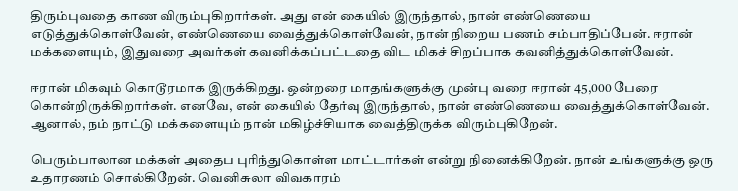திரும்புவதை காண விரும்புகிறார்கள். அது என் கையில் இருந்தால், நான் எண்ணெயை எடுத்துக்கொள்வேன், எண்ணெயை வைத்துக்கொள்வேன், நான் நிறைய பணம் சம்பாதிப்பேன். ஈரான் மக்களையும், இதுவரை அவர்கள் கவனிக்கப்பட்டதை விட மிகச் சிறப்பாக கவனித்துக்கொள்வேன்.

ஈரான் மிகவும் கொடூரமாக இருக்கிறது. ஒன்றரை மாதங்களுக்கு முன்பு வரை ஈரான் 45,000 பேரை கொன்றிருக்கிறார்கள். எனவே, என் கையில் தேர்வு இருந்தால், நான் எண்ணெயை வைத்துக்கொள்வேன். ஆனால், நம் நாட்டு மக்களையும் நான் மகிழ்ச்சியாக வைத்திருக்க விரும்புகிறேன்.

பெரும்பாலான மக்கள் அதைப புரிந்துகொள்ள மாட்டார்கள் என்று நினைக்கிறேன். நான் உங்களுக்கு ஒரு உதாரணம் சொல்கிறேன். வெனிசுலா விவகாரம்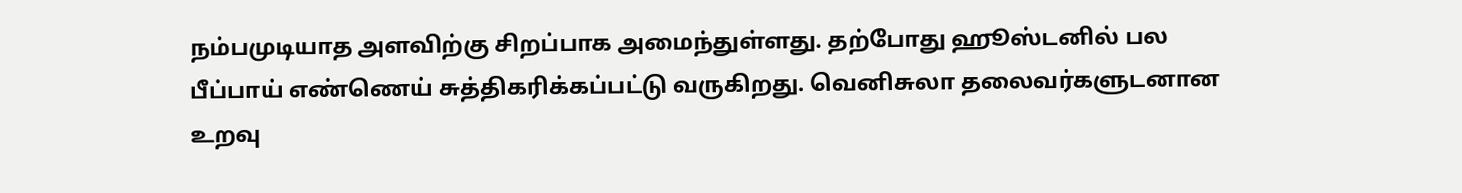நம்பமுடியாத அளவிற்கு சிறப்பாக அமைந்துள்ளது. தற்போது ஹூஸ்டனில் பல பீப்பாய் எண்ணெய் சுத்திகரிக்கப்பட்டு வருகிறது. வெனிசுலா தலைவர்களுடனான உறவு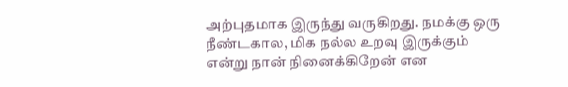அற்புதமாக இருந்து வருகிறது. நமக்கு ஒரு நீண்டகால, மிக நல்ல உறவு இருக்கும் என்று நான் நினைக்கிறேன் என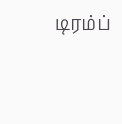டிரம்ப்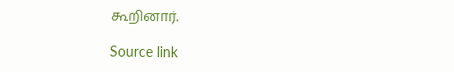கூறினார்.

Source link